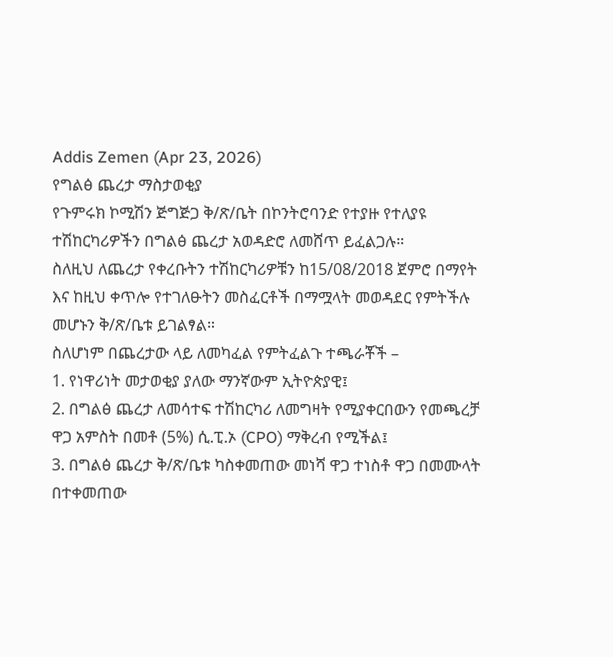Addis Zemen (Apr 23, 2026)
የግልፅ ጨረታ ማስታወቂያ
የጉምሩክ ኮሚሽን ጅግጅጋ ቅ/ጽ/ቤት በኮንትሮባንድ የተያዙ የተለያዩ ተሽከርካሪዎችን በግልፅ ጨረታ አወዳድሮ ለመሸጥ ይፈልጋሉ።
ስለዚህ ለጨረታ የቀረቡትን ተሽከርካሪዎቹን ከ15/08/2018 ጀምሮ በማየት እና ከዚህ ቀጥሎ የተገለፁትን መስፈርቶች በማሟላት መወዳደር የምትችሉ መሆኑን ቅ/ጽ/ቤቱ ይገልፃል።
ስለሆነም በጨረታው ላይ ለመካፈል የምትፈልጉ ተጫራቾች –
1. የነዋሪነት መታወቂያ ያለው ማንኛውም ኢትዮጵያዊ፤
2. በግልፅ ጨረታ ለመሳተፍ ተሽከርካሪ ለመግዛት የሚያቀርበውን የመጫረቻ ዋጋ አምስት በመቶ (5%) ሲ.ፒ.ኦ (CPO) ማቅረብ የሚችል፤
3. በግልፅ ጨረታ ቅ/ጽ/ቤቱ ካስቀመጠው መነሻ ዋጋ ተነስቶ ዋጋ በመሙላት በተቀመጠው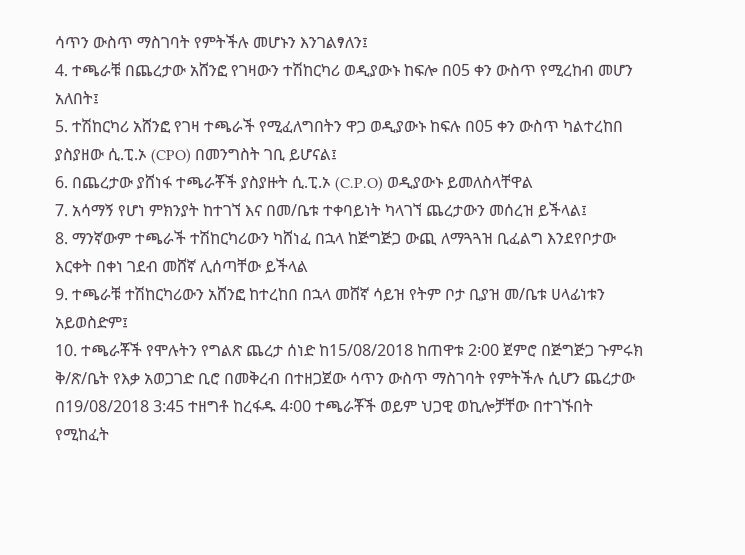ሳጥን ውስጥ ማስገባት የምትችሉ መሆኑን እንገልፃለን፤
4. ተጫራቹ በጨረታው አሸንፎ የገዛውን ተሽከርካሪ ወዲያውኑ ከፍሎ በ05 ቀን ውስጥ የሚረከብ መሆን አለበት፤
5. ተሽከርካሪ አሸንፎ የገዛ ተጫራች የሚፈለግበትን ዋጋ ወዲያውኑ ከፍሉ በ05 ቀን ውስጥ ካልተረከበ ያስያዘው ሲ.ፒ.ኦ (CPO) በመንግስት ገቢ ይሆናል፤
6. በጨረታው ያሸነፋ ተጫራቾች ያስያዙት ሲ.ፒ.ኦ (C.P.O) ወዲያውኑ ይመለስላቸዋል
7. አሳማኝ የሆነ ምክንያት ከተገኘ እና በመ/ቤቱ ተቀባይነት ካላገኘ ጨረታውን መሰረዝ ይችላል፤
8. ማንኛውም ተጫራች ተሽከርካሪውን ካሸነፈ በኋላ ከጅግጅጋ ውጪ ለማጓጓዝ ቢፈልግ እንደየቦታው እርቀት በቀነ ገደብ መሸኛ ሊሰጣቸው ይችላል
9. ተጫራቹ ተሽከርካሪውን አሸንፎ ከተረከበ በኋላ መሸኛ ሳይዝ የትም ቦታ ቢያዝ መ/ቤቱ ሀላፊነቱን አይወስድም፤
10. ተጫራቾች የሞሉትን የግልጽ ጨረታ ሰነድ ከ15/08/2018 ከጠዋቱ 2፡00 ጀምሮ በጅግጅጋ ጉምሩክ ቅ/ጽ/ቤት የእቃ አወጋገድ ቢሮ በመቅረብ በተዘጋጀው ሳጥን ውስጥ ማስገባት የምትችሉ ሲሆን ጨረታው በ19/08/2018 3:45 ተዘግቶ ከረፋዱ 4፡00 ተጫራቾች ወይም ህጋዊ ወኪሎቻቸው በተገኙበት የሚከፈት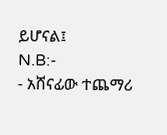ይሆናል፤
N.B:-
- አሸናፊው ተጨማሪ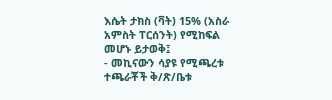እሴት ታክስ (ቫት) 15% (አስራ አምስት ፐርሰንት) የሚከፍል መሆኑ ይታወቅ፤
- መኪናውን ሳያዩ የሚጫረቱ ተጫራቾች ቅ/ጽ/ቤቱ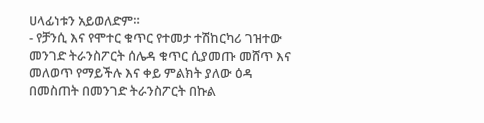ሀላፊነቱን አይወለድም።
- የቻንሲ እና የሞተር ቁጥር የተመታ ተሽከርካሪ ገዝተው መንገድ ትራንስፖርት ሰሌዳ ቁጥር ሲያመጡ መሸጥ እና መለወጥ የማይችሉ እና ቀይ ምልክት ያለው ዕዳ በመስጠት በመንገድ ትራንስፖርት በኩል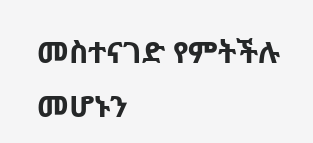መስተናገድ የምትችሉ መሆኑን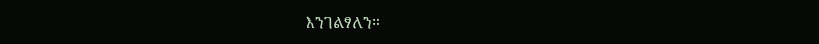እንገልፃለን።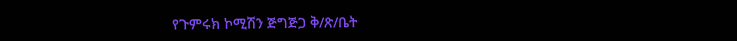የጉምሩክ ኮሚሽን ጅግጅጋ ቅ/ጽ/ቤት